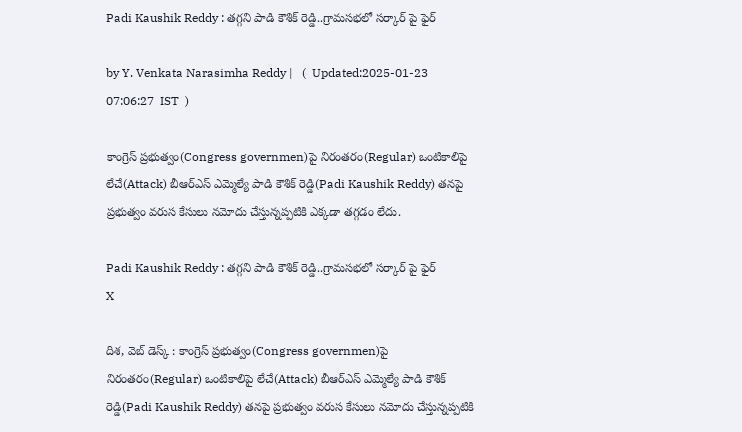Padi Kaushik Reddy : తగ్గని పాడి కౌశిక్ రెడ్డి..గ్రామసభలో సర్కార్ పై ఫైర్

by Y. Venkata Narasimha Reddy |   (  Updated:2025-01-23 07:06:27  IST  )

కాంగ్రెస్ ప్రభుత్వం(Congress governmen)పై నిరంతరం(Regular) ఒంటికాలిపై లేచే(Attack) బీఆర్ఎస్ ఎమ్మెల్యే పాడి కౌశిక్ రెడ్డి(Padi Kaushik Reddy) తనపై ప్రభుత్వం వరుస కేసులు నమోదు చేస్తున్నప్పటికి ఎక్కడా తగ్గడం లేదు.

Padi Kaushik Reddy : తగ్గని పాడి కౌశిక్ రెడ్డి..గ్రామసభలో సర్కార్ పై ఫైర్
X

దిశ, వెబ్ డెస్క్ : కాంగ్రెస్ ప్రభుత్వం(Congress governmen)పై నిరంతరం(Regular) ఒంటికాలిపై లేచే(Attack) బీఆర్ఎస్ ఎమ్మెల్యే పాడి కౌశిక్ రెడ్డి(Padi Kaushik Reddy) తనపై ప్రభుత్వం వరుస కేసులు నమోదు చేస్తున్నప్పటికి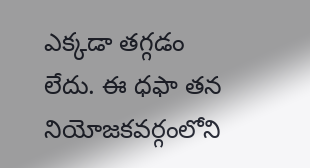ఎక్కడా తగ్గడం లేదు. ఈ ధఫా తన నియోజకవర్గంలోని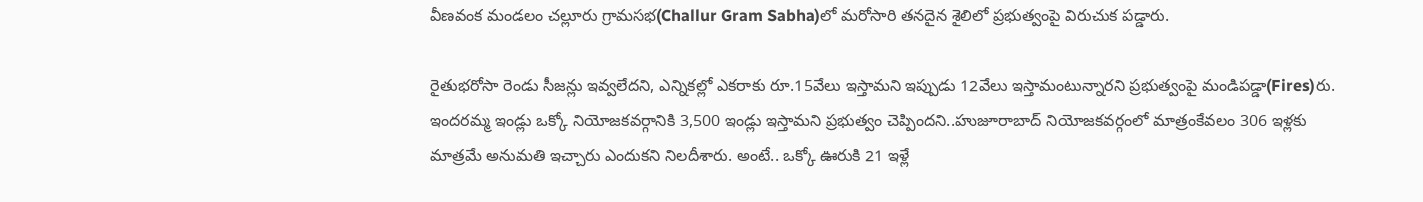వీణవంక మండలం చల్లూరు గ్రామసభ(Challur Gram Sabha)లో మరోసారి తనదైన శైలిలో ప్రభుత్వంపై విరుచుక పడ్డారు.

రైతుభరోసా రెండు సీజన్లు ఇవ్వలేదని, ఎన్నికల్లో ఎకరాకు రూ.15వేలు ఇస్తామని ఇప్పుడు 12వేలు ఇస్తామంటున్నారని ప్రభుత్వంపై మండిపడ్డా(Fires)రు. ఇందరమ్మ ఇండ్లు ఒక్కో నియోజకవర్గానికి 3,500 ఇండ్లు ఇస్తామని ప్రభుత్వం చెప్పిందని..హుజూరాబాద్‌ నియోజకవర్గంలో మాత్రంకేవలం 306 ఇళ్లకు మాత్రమే అనుమతి ఇచ్చారు ఎందుకని నిలదీశారు. అంటే.. ఒక్కో ఊరుకి 21 ఇళ్లే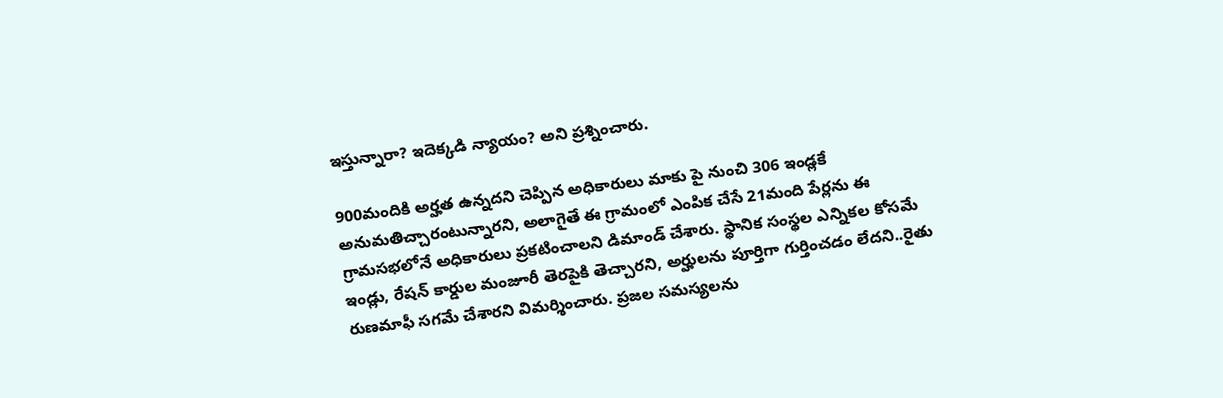ఇస్తున్నారా? ఇదెక్కడి న్యాయం? అని ప్రశ్నించారు.

900మందికి అర్హత ఉన్నదని చెప్పిన అధికారులు మాకు పై నుంచి 306 ఇండ్లకే అనుమతిచ్చారంటున్నారని, అలాగైతే ఈ గ్రామంలో ఎంపిక చేసే 21మంది పేర్లను ఈ గ్రామసభలోనే అధికారులు ప్రకటించాలని డిమాండ్ చేశారు. స్థానిక సంస్థల ఎన్నికల కోసమే ఇండ్లు, రేషన్ కార్డుల మంజూరీ తెరపైకి తెచ్చారని, అర్హులను పూర్తిగా గుర్తించడం లేదని..రైతు రుణమాఫీ సగమే చేశారని విమర్శించారు. ప్రజల సమస్యలను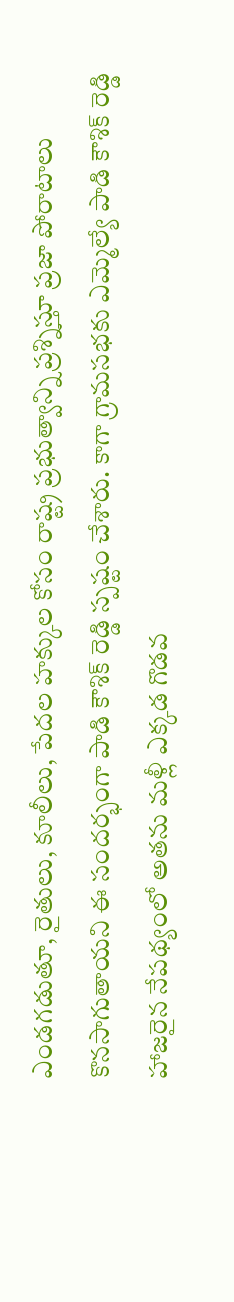ఎండగడుతూ, రైతులు, కూలీలు, పేదల హక్కుల కోసం రాష్ట్ర ప్రభుత్వాన్ని ప్రశ్నిస్తూ ప్రజా పోరాటాలు కొనసాగుతాయని ఈ సందర్భంగా పాడి కౌశిక్ రెడ్డి స్పష్టం చేశారు. కాగా గ్రామసభకు ఎమ్మెల్యే పాడి కౌశిక్ రెడ్డి హాజరైన నేపథ్యంలో అతను మళ్లీ ఎక్కడ గొడవ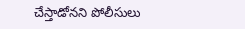చేస్తాడోనని పోలీసులు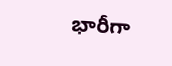భారీగా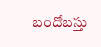బందోబస్తు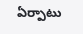ఏర్పాటు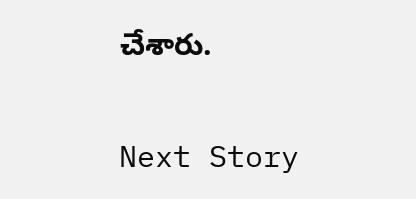చేశారు.

Next Story